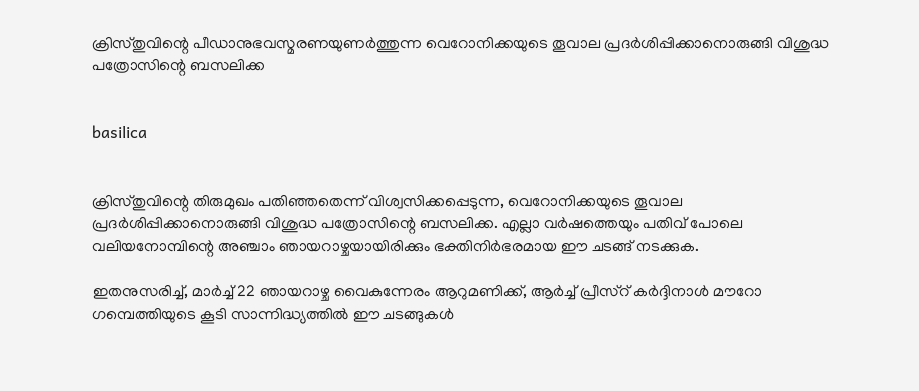ക്രിസ്തുവിന്റെ പീഡാനുഭവസ്മരണയുണര്‍ത്തുന്ന വെറോനിക്കയുടെ തൂവാല പ്രദര്‍ശിപ്പിക്കാനൊരുങ്ങി വിശുദ്ധ പത്രോസിന്റെ ബസലിക്ക


basilica


ക്രിസ്തുവിന്റെ തിരുമുഖം പതിഞ്ഞതെന്ന് വിശ്വസിക്കപ്പെടുന്ന, വെറോനിക്കയുടെ തൂവാല പ്രദര്‍ശിപ്പിക്കാനൊരുങ്ങി വിശുദ്ധ പത്രോസിന്റെ ബസലിക്ക. എല്ലാ വര്‍ഷത്തെയും പതിവ് പോലെ വലിയനോമ്പിന്റെ അഞ്ചാം ഞായറാഴ്ചയായിരിക്കും ഭക്തിനിര്‍ഭരമായ ഈ ചടങ്ങ് നടക്കുക.

ഇതനുസരിച്ച്, മാര്‍ച്ച് 22 ഞായറാഴ്ച വൈകുന്നേരം ആറുമണിക്ക്, ആര്‍ച്ച് പ്രീസ്‌റ് കര്‍ദ്ദിനാള്‍ മൗറോ ഗമ്പെത്തിയുടെ കൂടി സാന്നിദ്ധ്യത്തില്‍ ഈ ചടങ്ങുകള്‍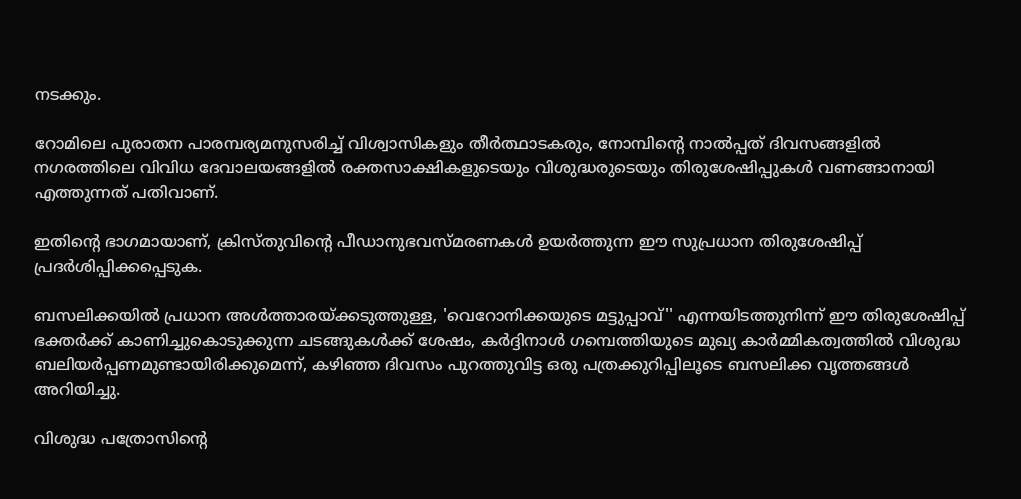നടക്കും.

റോമിലെ പുരാതന പാരമ്പര്യമനുസരിച്ച് വിശ്വാസികളും തീര്‍ത്ഥാടകരും, നോമ്പിന്റെ നാല്‍പ്പത് ദിവസങ്ങളില്‍ നഗരത്തിലെ വിവിധ ദേവാലയങ്ങളില്‍ രക്തസാക്ഷികളുടെയും വിശുദ്ധരുടെയും തിരുശേഷിപ്പുകള്‍ വണങ്ങാനായി എത്തുന്നത് പതിവാണ്.

ഇതിന്റെ ഭാഗമായാണ്, ക്രിസ്തുവിന്റെ പീഡാനുഭവസ്മരണകള്‍ ഉയര്‍ത്തുന്ന ഈ സുപ്രധാന തിരുശേഷിപ്പ് പ്രദര്‍ശിപ്പിക്കപ്പെടുക.

ബസലിക്കയില്‍ പ്രധാന അള്‍ത്താരയ്ക്കടുത്തുള്ള, 'വെറോനിക്കയുടെ മട്ടുപ്പാവ്'' എന്നയിടത്തുനിന്ന് ഈ തിരുശേഷിപ്പ് ഭക്തര്‍ക്ക് കാണിച്ചുകൊടുക്കുന്ന ചടങ്ങുകള്‍ക്ക് ശേഷം, കര്‍ദ്ദിനാള്‍ ഗമ്പെത്തിയുടെ മുഖ്യ കാര്‍മ്മികത്വത്തില്‍ വിശുദ്ധ ബലിയര്‍പ്പണമുണ്ടായിരിക്കുമെന്ന്, കഴിഞ്ഞ ദിവസം പുറത്തുവിട്ട ഒരു പത്രക്കുറിപ്പിലൂടെ ബസലിക്ക വൃത്തങ്ങള്‍ അറിയിച്ചു.

വിശുദ്ധ പത്രോസിന്റെ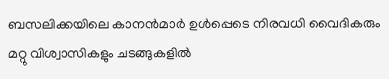ബസലിക്കയിലെ കാനന്‍മാര്‍ ഉള്‍പ്പെടെ നിരവധി വൈദികരും മറ്റു വിശ്വാസികളും ചടങ്ങുകളില്‍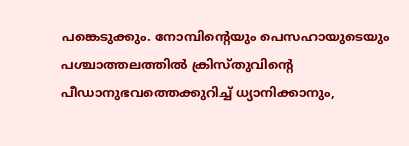പങ്കെടുക്കും. നോമ്പിന്റെയും പെസഹായുടെയും പശ്ചാത്തലത്തില്‍ ക്രിസ്തുവിന്റെ പീഡാനുഭവത്തെക്കുറിച്ച് ധ്യാനിക്കാനും,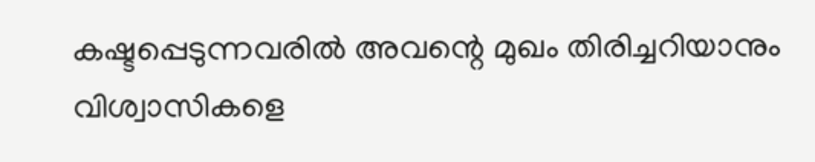കഷ്ടപ്പെടുന്നവരില്‍ അവന്റെ മുഖം തിരിച്ചറിയാനും വിശ്വാസികളെ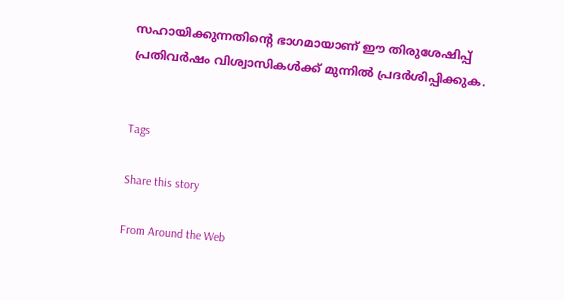സഹായിക്കുന്നതിന്റെ ഭാഗമായാണ് ഈ തിരുശേഷിപ്പ് പ്രതിവര്‍ഷം വിശ്വാസികള്‍ക്ക് മുന്നില്‍ പ്രദര്‍ശിപ്പിക്കുക.


Tags

Share this story

From Around the Web